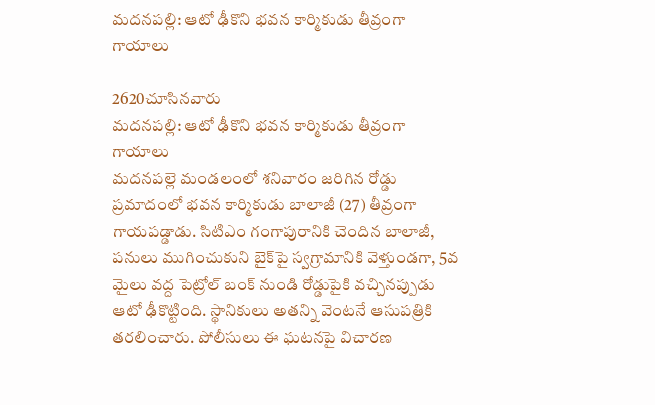మదనపల్లి: ఆటో ఢీకొని భవన కార్మికుడు తీవ్రంగా గాయాలు

2620చూసినవారు
మదనపల్లి: ఆటో ఢీకొని భవన కార్మికుడు తీవ్రంగా గాయాలు
మదనపల్లె మండలంలో శనివారం జరిగిన రోడ్డు ప్రమాదంలో భవన కార్మికుడు బాలాజీ (27) తీవ్రంగా గాయపడ్డాడు. సిటిఎం గంగాపురానికి చెందిన బాలాజీ, పనులు ముగించుకుని బైక్‌పై స్వగ్రామానికి వెళ్తుండగా, 5వ మైలు వద్ద పెట్రోల్ బంక్ నుండి రోడ్డుపైకి వచ్చినప్పుడు ఆటో ఢీకొట్టింది. స్థానికులు అతన్ని వెంటనే ఆసుపత్రికి తరలించారు. పోలీసులు ఈ ఘటనపై విచారణ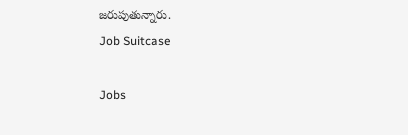జరుపుతున్నారు.
Job Suitcase

Jobs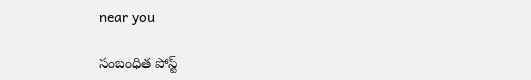near you

సంబంధిత పోస్ట్